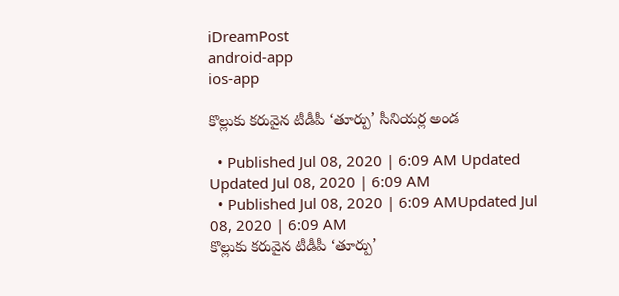iDreamPost
android-app
ios-app

కొల్లుకు కరువైన టీడీపీ ‘తూర్పు’ సీనియర్ల అండ

  • Published Jul 08, 2020 | 6:09 AM Updated Updated Jul 08, 2020 | 6:09 AM
  • Published Jul 08, 2020 | 6:09 AMUpdated Jul 08, 2020 | 6:09 AM
కొల్లుకు కరువైన టీడీపీ ‘తూర్పు’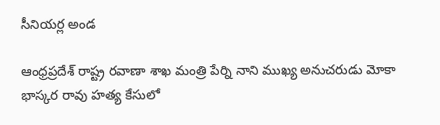సీనియర్ల అండ

ఆంధ్రప్రదేశ్‌ రాష్ట్ర రవాణా శాఖ మంత్రి పేర్ని నాని ముఖ్య అనుచరుడు మోకా భాస్కర రావు హత్య కేసులో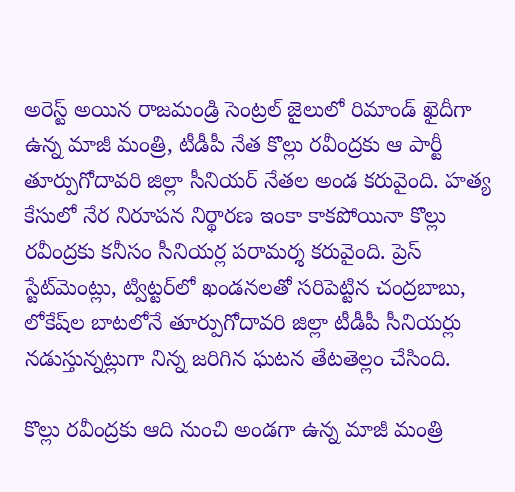అరెస్ట్‌ అయిన రాజమండ్రి సెంట్రల్‌ జైలులో రిమాండ్‌ ఖైదీగా ఉన్న మాజీ మంత్రి, టీడీపీ నేత కొల్లు రవీంద్రకు ఆ పార్టీ తూర్పుగోదావరి జిల్లా సీనియర్‌ నేతల అండ కరువైంది. హత్య కేసులో నేర నిరూపన నిర్థారణ ఇంకా కాకపోయినా కొల్లు రవీంద్రకు కనీసం సీనియర్ల పరామర్శ కరువైంది. ప్రెస్‌ స్టేట్‌మెంట్లు, ట్విట్టర్‌లో ఖండనలతో సరిపెట్టిన చంద్రబాబు, లోకేష్‌ల బాటలోనే తూర్పుగోదావరి జిల్లా టీడీపీ సీనియర్లు నడుస్తున్నట్లుగా నిన్న జరిగిన ఘటన తేటతెల్లం చేసింది.

కొల్లు రవీంద్రకు ఆది నుంచి అండగా ఉన్న మాజీ మంత్రి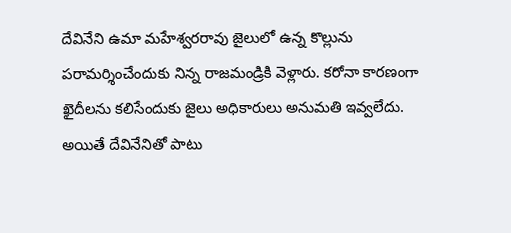దేవినేని ఉమా మహేశ్వరరావు జైలులో ఉన్న కొల్లును పరామర్శించేందుకు నిన్న రాజమండ్రికి వెళ్లారు. కరోనా కారణంగా ఖైదీలను కలిసేందుకు జైలు అధికారులు అనుమతి ఇవ్వలేదు. అయితే దేవినేనితో పాటు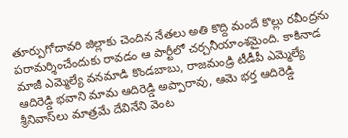తూర్పుగోదావరి జిల్లాకు చెందిన నేతలు అతి కొద్ది మందే కొల్లు రవీంద్రను పరామర్శించేందుకు రావడం ఆ పార్టీలో చర్చనీయాంశమైంది. కాకినాడ మాజీ ఎమ్మెల్యే వనమాడి కొండబాబు, రాజమండ్రి టీడీపీ ఎమ్మెల్యే ఆదిరెడ్డి భవాని మామ ఆదిరెడ్డి అప్పారావు, ఆమె భర్త ఆదిరెడ్డి శ్రీనివాస్‌లు మాత్రమే దేవినేని వెంట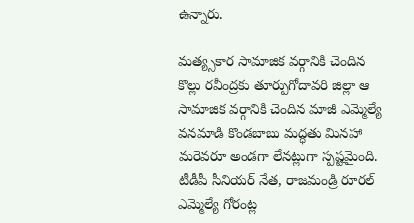ఉన్నారు.

మత్య్సకార సామాజిక వర్గానికి చెందిన కొల్లు రవీంద్రకు తూర్పుగోదావరి జిల్లా ఆ సామాజిక వర్గానికి చెందిన మాజీ ఎమ్మెల్యే వనమాడి కొండబాబు మద్ధతు మినహా మరెవరూ అండగా లేనట్లుగా స్పష్టమైంది. టీడీపీ సీనియర్‌ నేత, రాజమండ్రి రూరల్‌ ఎమ్మెల్యే గోరంట్ల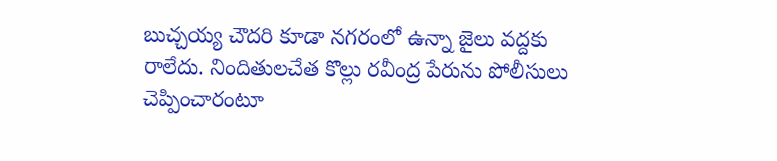బుచ్చయ్య చౌదరి కూడా నగరంలో ఉన్నా జైలు వద్దకు రాలేదు. నిందితులచేత కొల్లు రవీంద్ర పేరును పోలీసులు చెప్పించారంటూ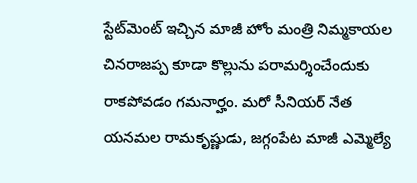స్టేట్‌మెంట్‌ ఇచ్చిన మాజీ హోం మంత్రి నిమ్మకాయల చినరాజప్ప కూడా కొల్లును పరామర్శించేందుకు రాకపోవడం గమనార్హం. మరో సీనియర్‌ నేత యనమల రామకృష్ణుడు, జగ్గంపేట మాజీ ఎమ్మెల్యే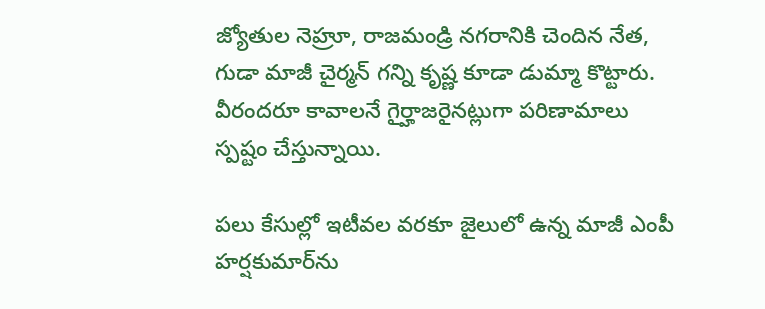జ్యోతుల నెహ్రూ, రాజమండ్రి నగరానికి చెందిన నేత, గుడా మాజీ చైర్మన్‌ గన్ని కృష్ణ కూడా డుమ్మా కొట్టారు. వీరందరూ కావాలనే గైర్హాజరైనట్లుగా పరిణామాలు స్పష్టం చేస్తున్నాయి.

పలు కేసుల్లో ఇటీవల వరకూ జైలులో ఉన్న మాజీ ఎంపీ హర్షకుమార్‌ను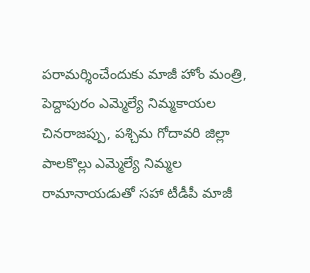పరామర్శించేందుకు మాజీ హోం మంత్రి, పెద్దాపురం ఎమ్మెల్యే నిమ్మకాయల చినరాజప్పు, పశ్చిమ గోదావరి జిల్లా పాలకొల్లు ఎమ్మెల్యే నిమ్మల రామానాయడుతో సహా టీడీపీ మాజీ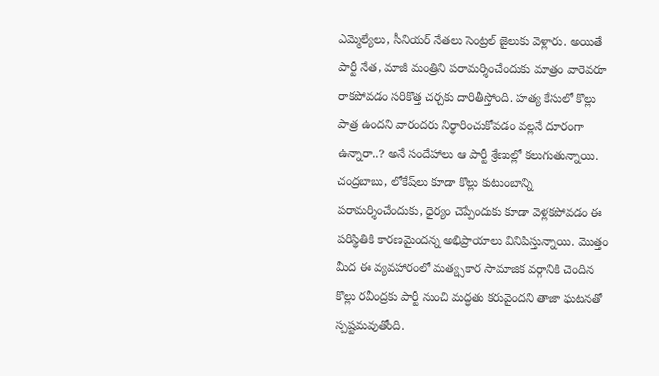ఎమ్మెల్యేలు, సీనియర్‌ నేతలు సెంట్రల్‌ జైలుకు వెళ్లారు. అయితే పార్టీ నేత, మాజీ మంత్రిని పరామర్శించేందుకు మాత్రం వారెవరూ రాకపోవడం సరికొత్త చర్చకు దారితీస్తోంది. హత్య కేసులో కొల్లు పాత్ర ఉందని వారందరు నిర్థారించుకోవడం వల్లనే దూరంగా ఉన్నారా..? అనే సందేహాలు ఆ పార్టీ శ్రేణుల్లో కలుగుతున్నాయి. చంద్రబాబు, లోకేష్‌లు కూడా కొల్లు కుటుంబాన్ని పరామర్శించేందుకు, ధైర్యం చెప్పేందుకు కూడా వెళ్లకపోవడం ఈ పరిస్థితికి కారణమైందన్న అభిప్రాయాలు వినిపిస్తున్నాయి. మొత్తం మీద ఈ వ్యవహారంలో మత్య్సకార సామాజిక వర్గానికి చెందిన కొల్లు రవీంద్రకు పార్టీ నుంచి మద్ధతు కరువైందని తాజా ఘటనతో స్పష్టమవుతోంది.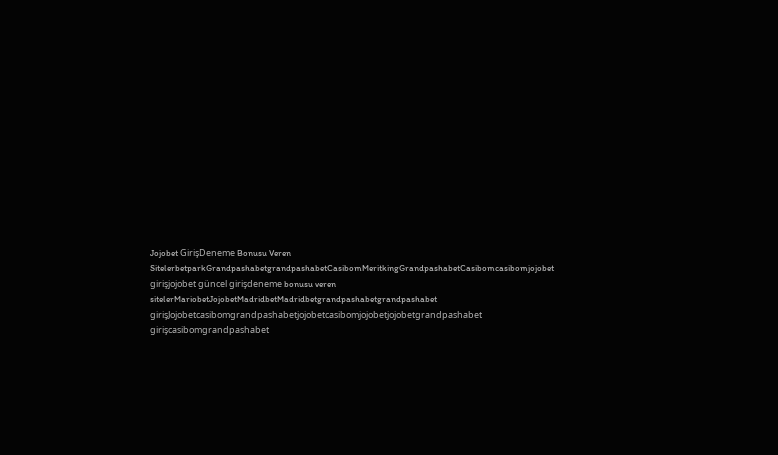Jojobet GirişDeneme Bonusu Veren SitelerbetparkGrandpashabetgrandpashabetCasibomMeritkingGrandpashabetCasibomcasibomjojobet girişjojobet güncel girişdeneme bonusu veren sitelerMariobetJojobetMadridbetMadridbetgrandpashabetgrandpashabet girişJojobetcasibomgrandpashabetjojobetcasibomjojobetjojobetgrandpashabet girişcasibomgrandpashabet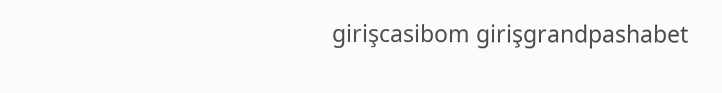girişcasibom girişgrandpashabet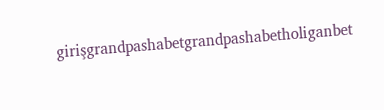girişgrandpashabetgrandpashabetholiganbet